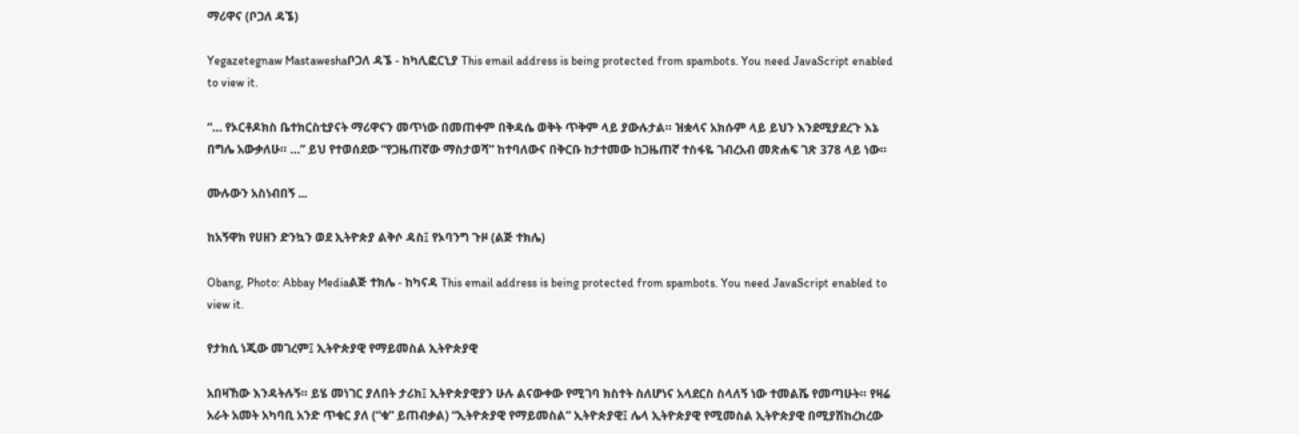ማሪዋና (ቦጋለ ዳኜ)

Yegazetegnaw Mastaweshaቦጋለ ዳኜ - ከካሊፎርኒያ This email address is being protected from spambots. You need JavaScript enabled to view it.

“… የኦርቶዶክስ ቤተክርስቲያናት ማሪዋናን መጥነው በመጠቀም በቅዳሴ ወቅት ጥቅም ላይ ያውሉታል። ዝቋላና አክሱም ላይ ይህን እንደሚያደረጉ እኔ በግሌ አውቃለሁ። …” ይህ የተወሰደው “የጋዜጠኛው ማስታወሻ” ከተባለውና በቅርቡ ከታተመው ከጋዜጠኛ ተስፋዬ ገብረአብ መጽሐፍ ገጽ 378 ላይ ነው።

ሙሉውን አስነብበኝ ...

ከአኝዋክ የሀዘን ድንኳን ወደ ኢትዮጵያ ልቅሶ ዳስ፤ የኦባንግ ጉዞ (ልጅ ተክሌ)

Obang, Photo: Abbay Mediaልጅ ተክሌ - ከካናዳ This email address is being protected from spambots. You need JavaScript enabled to view it.

የታክሲ ነጂው መገረም፤ ኢትዮጵያዊ የማይመስል ኢትዮጵያዊ

አበዛኸው እንዳትሉኝ። ይሄ መነገር ያለበት ታሪክ፤ ኢትዮጵያዊያን ሁሉ ልናውቀው የሚገባ ክስተት ስለሆነና አላደርስ ስላለኝ ነው ተመልሼ የመጣሁት። የዛሬ አራት አመት አካባቢ አንድ ጥቁር ያለ (“ቁ” ይጠብቃል) “ኢትዮጵያዊ የማይመስል” ኢትዮጵያዊ፤ ሌላ ኢትዮጵያዊ የሚመስል ኢትዮጵያዊ በሚያሽከረክረው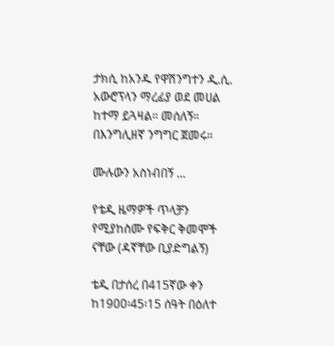ታክሲ ከአንዱ የዋሽንግተን ዲ.ሲ. አውሮፕላን ማረፊያ ወደ መሀል ከተማ ይጓዛል። መሰለኝ። በእንግሊዘኛ ንግግር ጀመሩ።

ሙሉውን አስነብበኝ ...

የቴዲ ዜማዎች ጥላቻን የሚያከስሙ የፍቅር ቅመሞች ናቸው (ዳኛቸው ቢያድግልኝ)

ቴዲ በታሰረ በ415ኛው ቀን ከ1900፡45፡15 ሰዓት በዕለተ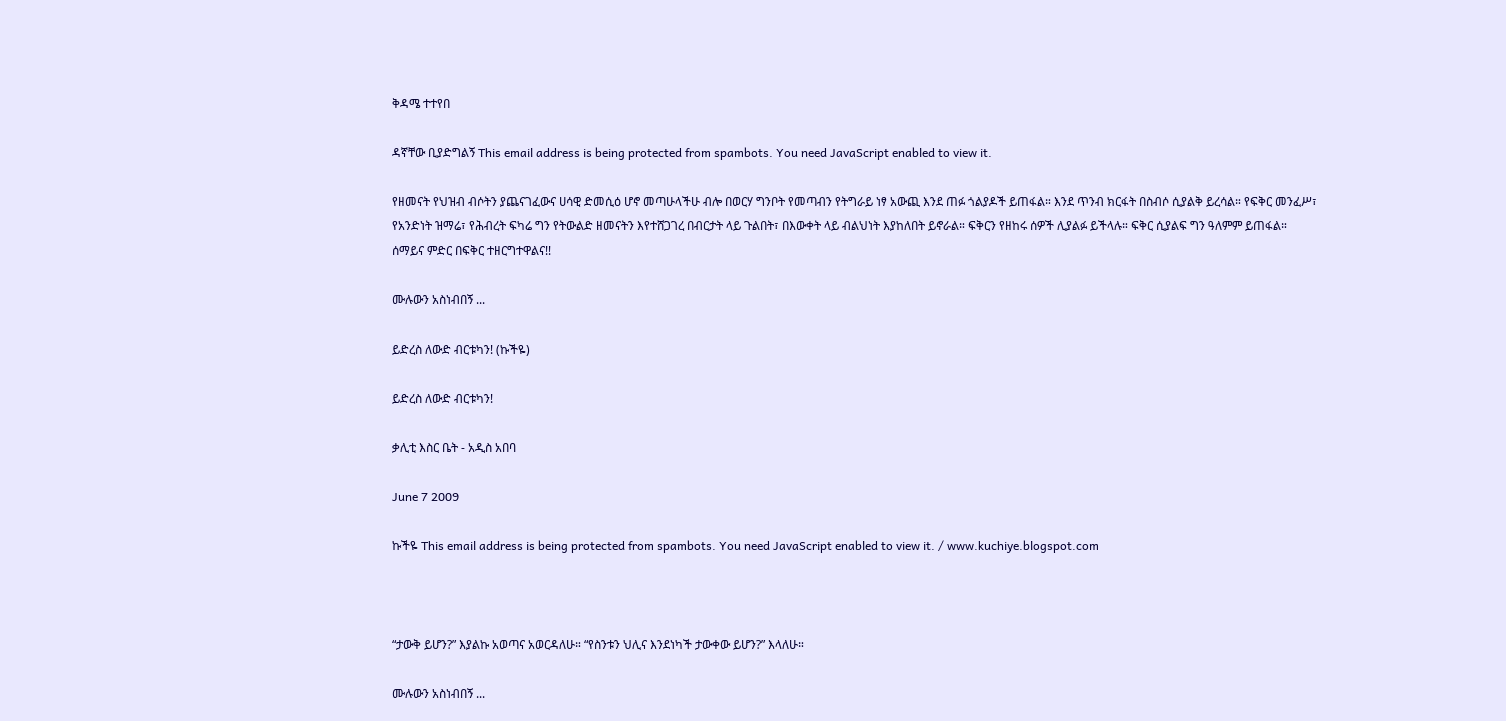ቅዳሜ ተተየበ

ዳኛቸው ቢያድግልኝ This email address is being protected from spambots. You need JavaScript enabled to view it.

የዘመናት የህዝብ ብሶትን ያጨናገፈውና ሀሳዊ ድመሲዕ ሆኖ መጣሁላችሁ ብሎ በወርሃ ግንቦት የመጣብን የትግራይ ነፃ አውጪ እንደ ጠፉ ጎልያዶች ይጠፋል። እንደ ጥንብ ክርፋት በስብሶ ሲያልቅ ይረሳል። የፍቅር መንፈሥ፣ የአንድነት ዝማሬ፣ የሕብረት ፍካሬ ግን የትውልድ ዘመናትን እየተሸጋገረ በብርታት ላይ ጉልበት፣ በእውቀት ላይ ብልህነት እያከለበት ይኖራል። ፍቅርን የዘከሩ ሰዎች ሊያልፉ ይችላሉ። ፍቅር ሲያልፍ ግን ዓለምም ይጠፋል። ሰማይና ምድር በፍቅር ተዘርግተዋልና!!

ሙሉውን አስነብበኝ ...

ይድረስ ለውድ ብርቱካን! (ኩችዬ)

ይድረስ ለውድ ብርቱካን!

ቃሊቲ እስር ቤት - አዲስ አበባ

June 7 2009

ኩችዬ This email address is being protected from spambots. You need JavaScript enabled to view it. / www.kuchiye.blogspot.com



“ታውቅ ይሆን?” እያልኩ አወጣና አወርዳለሁ። “የስንቱን ህሊና እንደነካች ታውቀው ይሆን?” እላለሁ።

ሙሉውን አስነብበኝ ...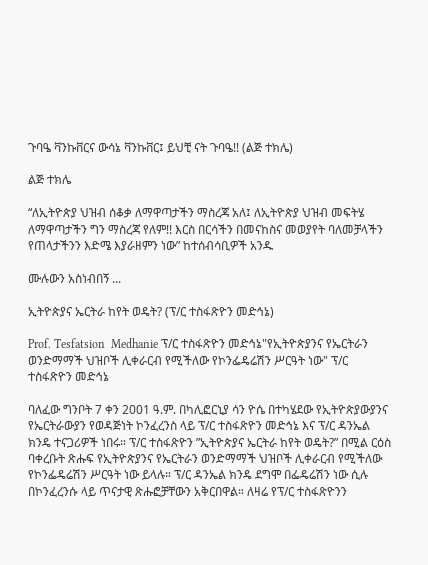ጉባዔ ቫንኩቨርና ውሳኔ ቫንኩቨር፤ ይህቺ ናት ጉባዔ!! (ልጅ ተክሌ)

ልጅ ተክሌ

“ለኢትዮጵያ ህዝብ ሰቆቃ ለማዋጣታችን ማስረጃ አለ፤ ለኢትዮጵያ ህዝብ መፍትሄ ለማዋጣታችን ግን ማስረጃ የለም!! እርስ በርሳችን በመናከስና መወያየት ባለመቻላችን የጠላታችንን እድሜ እያራዘምን ነው” ከተሰብሳቢዎች አንዱ

ሙሉውን አስነብበኝ ...

ኢትዮጵያና ኤርትራ ከየት ወዴት? (ፕ/ር ተስፋጽዮን መድኅኔ)

Prof. Tesfatsion  Medhanie ፕ/ር ተስፋጽዮን መድኅኔ"የኢትዮጵያንና የኤርትራን ወንድማማች ህዝቦች ሊቀራርብ የሚችለው የኮንፌዴሬሽን ሥርዓት ነው" ፕ/ር ተስፋጽዮን መድኅኔ

ባለፈው ግንቦት 7 ቀን 2001 ዓ.ም. በካሊፎርኒያ ሳን ዮሴ በተካሄደው የኢትዮጵያውያንና የኤርትራውያን የወዳጅነት ኮንፈረንስ ላይ ፕ/ር ተስፋጽዮን መድኅኔ እና ፕ/ር ዳንኤል ክንዴ ተናጋሪዎች ነበሩ። ፕ/ር ተስፋጽዮን ”ኢትዮጵያና ኤርትራ ከየት ወዴት?” በሚል ርዕስ ባቀረቡት ጽሑፍ የኢትዮጵያንና የኤርትራን ወንድማማች ህዝቦች ሊቀራርብ የሚችለው የኮንፌዴሬሽን ሥርዓት ነው ይላሉ። ፕ/ር ዳንኤል ክንዴ ደግሞ በፌዴሬሽን ነው ሲሉ በኮንፈረንሱ ላይ ጥናታዊ ጽሑፎቻቸውን አቅርበዋል። ለዛሬ የፕ/ር ተስፋጽዮንን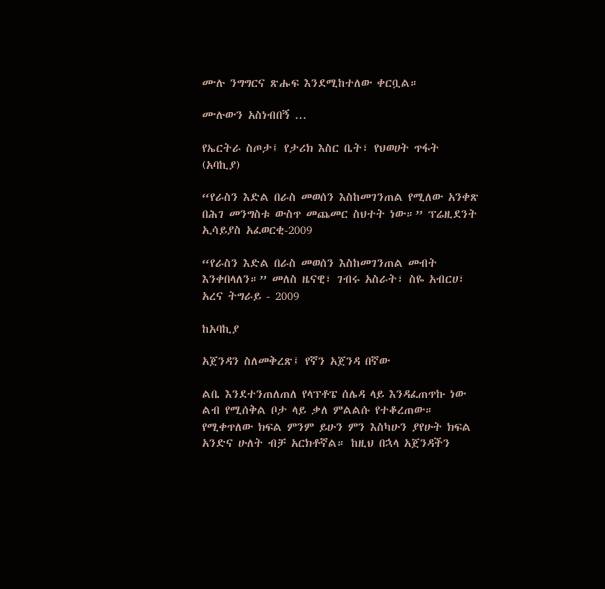ሙሉ ንግግርና ጽሑፍ እንደሚከተለው ቀርቧል።

ሙሉውን አስነብበኝ ...

የኤርትራ ስጦታ፤ የታሪክ እስር ቤት፣ የህወሀት ጥፋት (አባኪያ)

“የራስን እድል በራስ መወሰን እስከመገንጠል የሚለው አንቀጽ በሕገ መንግስቱ ውስጥ መጨመር ስህተት ነው።” ፕሬዚደንት ኢሳይያስ አፈወርቂ-2009

“የራስን እድል በራስ መወሰን እስከመገንጠል መብት እንቀበላለን።” መለስ ዜናዊ፣ ገብሩ አስራት፣ ስዬ አብርሀ፣ አረና ትግራይ - 2009

ከአባኪያ

አጀንዳን ስለመቅረጽ፤ የኛን አጀንዳ በኛው

ልቤ እንደተንጠለጠለ የላፕቶፔ ሰሌዳ ላይ እንዳፈጠጥኩ ነው ልብ የሚሰቅል ቦታ ላይ ቃለ ምልልሱ የተቆረጠው። የሚቀጥለው ክፍል ምንም ይሁን ምን እስካሁን ያየሁት ክፍል አንድና ሁለት ብቻ አርክቶኛል። ከዚህ በኋላ አጀንዳችን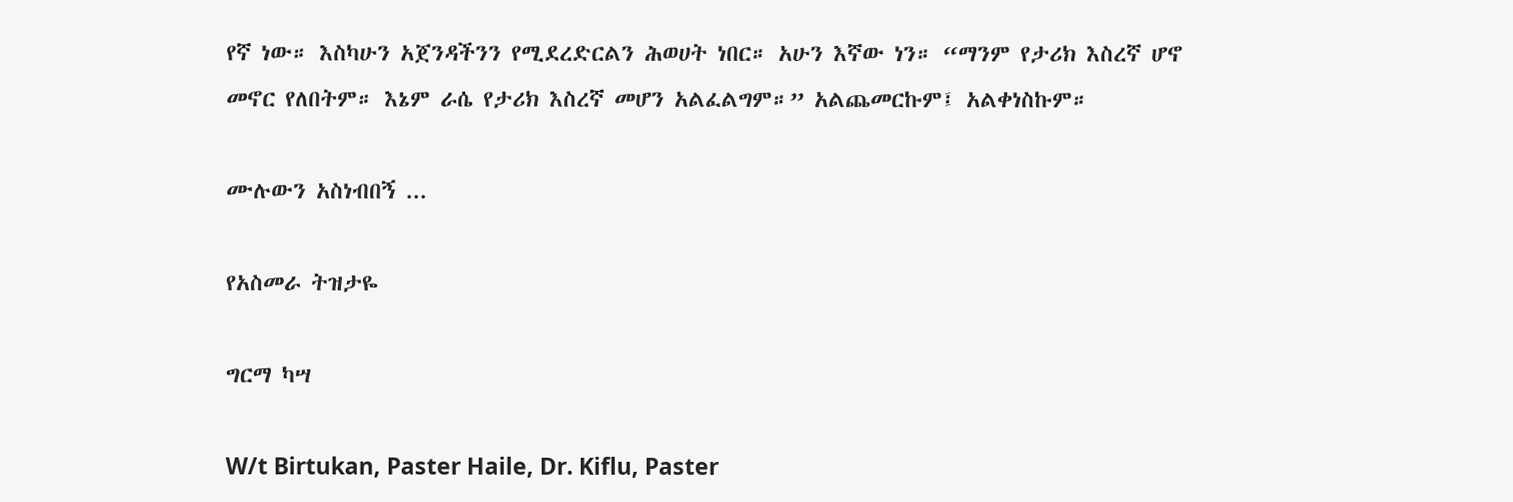የኛ ነው። እስካሁን አጀንዳችንን የሚደረድርልን ሕወሀት ነበር። አሁን እኛው ነን። “ማንም የታሪክ እስረኛ ሆኖ መኖር የለበትም። እኔም ራሴ የታሪክ እስረኛ መሆን አልፈልግም።” አልጨመርኩም፤ አልቀነስኩም።

ሙሉውን አስነብበኝ ...

የአስመራ ትዝታዬ

ግርማ ካሣ

W/t Birtukan, Paster Haile, Dr. Kiflu, Paster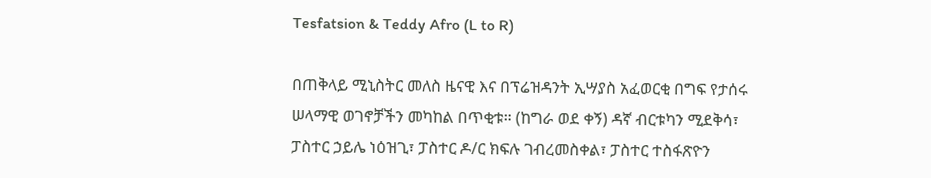Tesfatsion & Teddy Afro (L to R)

በጠቅላይ ሚኒስትር መለስ ዜናዊ እና በፕሬዝዳንት ኢሣያስ አፈወርቂ በግፍ የታሰሩ ሠላማዊ ወገኖቻችን መካከል በጥቂቱ። (ከግራ ወደ ቀኝ) ዳኛ ብርቱካን ሚደቅሳ፣ ፓስተር ኃይሌ ነዕዝጊ፣ ፓስተር ዶ/ር ክፍሉ ገብረመስቀል፣ ፓስተር ተስፋጽዮን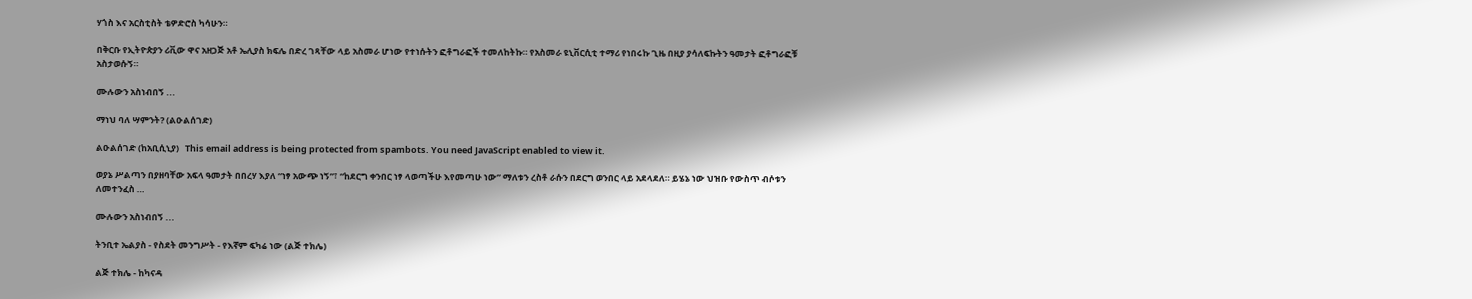ሃጎስ እና አርስቲስት ቴዎድሮስ ካሳሁን።

በቅርቡ የኢትዮጵያን ሪቪው ዋና አዘጋጅ አቶ ኤሊያስ ክፍሌ በድረ ገጻቸው ላይ አስመራ ሆነው የተነሱትን ፎቶግራፎች ተመለከትኩ። የአስመራ ዩኒቨርሲቲ ተማሪ የነበሩኩ ጊዜ በዚያ ያሳለፍኩትን ዓመታት ፎቶግራፎቹ አስታወሱኝ።

ሙሉውን አስነብበኝ ...

ማነህ ባለ ሣምንት? (ልዑልሰገድ)

ልዑልሰገድ (ከአቢሲኒያ)   This email address is being protected from spambots. You need JavaScript enabled to view it.

ወያኔ ሥልጣን በያዘባቸው አፍላ ዓመታት በበረሃ እያለ “ነፃ አውጭ ነኝ”፣ “ከደርግ ቀንበር ነፃ ላወጣችሁ እየመጣሁ ነው” ማለቱን ረስቶ ራሱን በደርግ ወንበር ላይ አደላደለ። ይሄኔ ነው ህዝቡ የውስጥ ብሶቱን ለመተንፈስ …

ሙሉውን አስነብበኝ ...

ትንቢተ ኤልያስ - የስደት መንግሥት - የእኛም ፍካሬ ነው (ልጅ ተክሌ)

ልጅ ተክሌ - ከካናዳ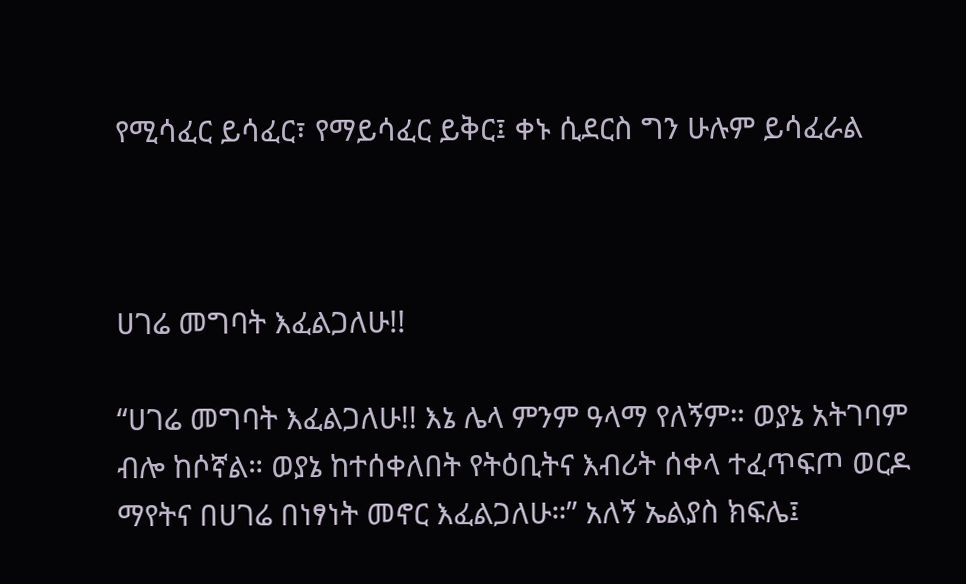የሚሳፈር ይሳፈር፣ የማይሳፈር ይቅር፤ ቀኑ ሲደርስ ግን ሁሉም ይሳፈራል



ሀገሬ መግባት እፈልጋለሁ!!

“ሀገሬ መግባት እፈልጋለሁ!! እኔ ሌላ ምንም ዓላማ የለኝም። ወያኔ አትገባም ብሎ ከሶኛል። ወያኔ ከተሰቀለበት የትዕቢትና እብሪት ሰቀላ ተፈጥፍጦ ወርዶ ማየትና በሀገሬ በነፃነት መኖር እፈልጋለሁ።” አለኝ ኤልያስ ክፍሌ፤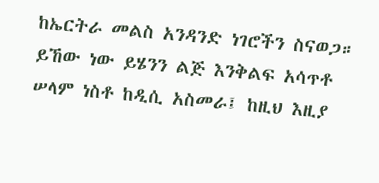ከኤርትራ መልስ አንዳንድ ነገሮችን ስናወጋ። ይኸው ነው ይሄንን ልጅ እንቅልፍ አሳጥቶ ሠላም ነስቶ ከዲሲ አስመራ፤ ከዚህ እዚያ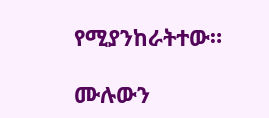የሚያንከራትተው።

ሙሉውን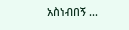አስነብበኝ ...